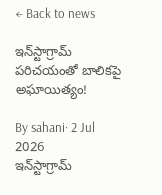← Back to news

ఇన్‌స్టాగ్రామ్‌ పరిచయంతో బాలికపై అఘాయిత్యం!

By sahani· 2 Jul 2026
ఇన్‌స్టాగ్రామ్‌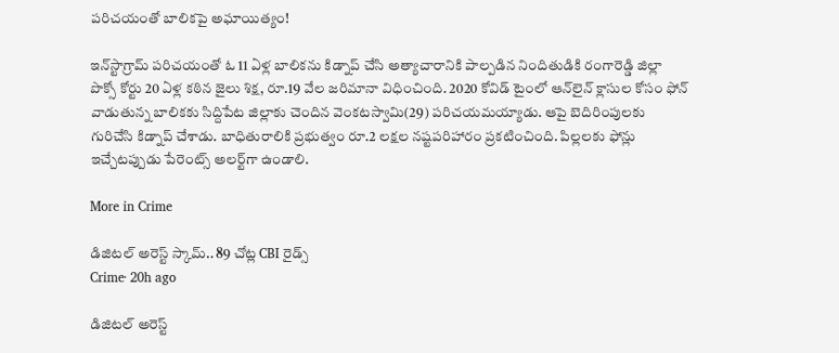పరిచయంతో బాలికపై అఘాయిత్యం!

ఇన్‌స్టాగ్రామ్‌ పరిచయంతో ఓ 11 ఏళ్ల బాలికను కిడ్నాప్ చేసి అత్యాచారానికి పాల్పడిన నిందితుడికి రంగారెడ్డి జిల్లా పొక్సో కోర్టు 20 ఏళ్ల కఠిన జైలు శిక్ష, రూ.19 వేల జరిమానా విధించింది. 2020 కోవిడ్ టైంలో ఆన్‌లైన్ క్లాసుల కోసం ఫోన్ వాడుతున్న బాలికకు సిద్దిపేట జిల్లాకు చెందిన వెంకటస్వామి(29) పరిచయమయ్యాడు. ఆపై బెదిరింపులకు గురిచేసి కిడ్నాప్ చేశాడు. బాధితురాలికి ప్రభుత్వం రూ.2 లక్షల నష్టపరిహారం ప్రకటించింది. పిల్లలకు ఫోన్లు ఇచ్చేటప్పుడు పేరెంట్స్ అలర్ట్‌గా ఉండాలి.

More in Crime

డిజిటల్ అరెస్ట్ స్కామ్.. 89 చోట్ల CBI రైడ్స్
Crime· 20h ago

డిజిటల్ అరెస్ట్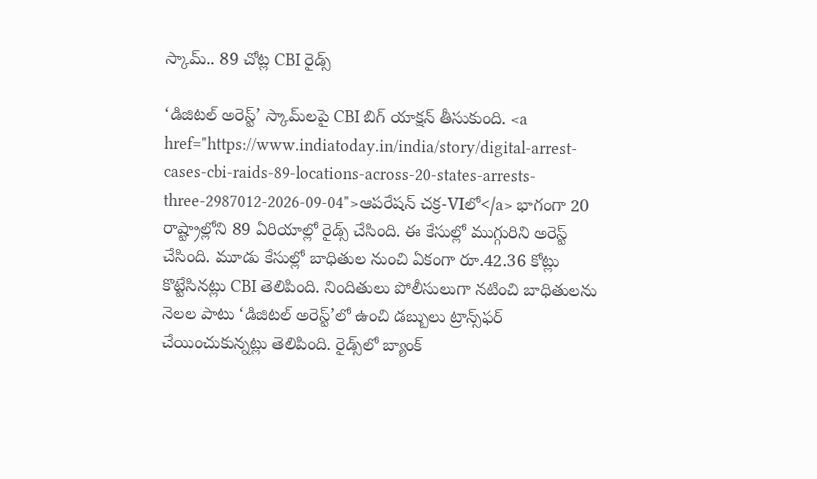స్కామ్.. 89 చోట్ల CBI రైడ్స్

‘డిజిటల్ అరెస్ట్’ స్కామ్‌లపై CBI బిగ్ యాక్షన్ తీసుకుంది. <a href="https://www.indiatoday.in/india/story/digital-arrest-cases-cbi-raids-89-locations-across-20-states-arrests-three-2987012-2026-09-04">ఆపరేషన్ చక్ర-VIలో</a> భాగంగా 20 రాష్ట్రాల్లోని 89 ఏరియాల్లో రైడ్స్ చేసింది. ఈ కేసుల్లో ముగ్గురిని అరెస్ట్ చేసింది. మూడు కేసుల్లో బాధితుల నుంచి ఏకంగా రూ.42.36 కోట్లు కొట్టేసినట్లు CBI తెలిపింది. నిందితులు పోలీసులుగా నటించి బాధితులను నెలల పాటు ‘డిజిటల్ అరెస్ట్’లో ఉంచి డబ్బులు ట్రాన్స్‌ఫర్ చేయించుకున్నట్లు తెలిపింది. రైడ్స్‌లో బ్యాంక్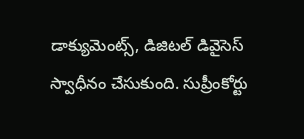డాక్యుమెంట్స్, డిజిటల్ డివైసెస్ స్వాధీనం చేసుకుంది. సుప్రీంకోర్టు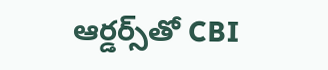ఆర్డర్స్‌తో CBI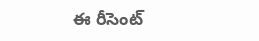ఈ రీసెంట్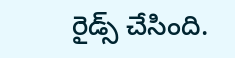రైడ్స్ చేసింది.